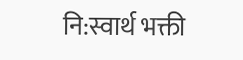नि:स्वार्थ भक्ती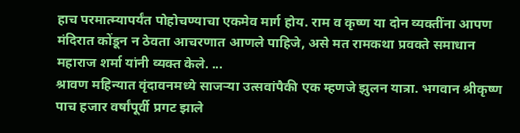हाच परमात्म्यापर्यंत पोहोचण्याचा एकमेव मार्ग होय. राम व कृष्ण या दोन व्यक्तींना आपण मंदिरात कोंडून न ठेवता आचरणात आणले पाहिजे, असे मत रामकथा प्रवक्ते समाधान महाराज शर्मा यांनी व्यक्त केले. ...
श्रावण महिन्यात वृंदावनमध्ये साजऱ्या उत्सवांपैकी एक म्हणजे झुलन यात्रा. भगवान श्रीकृष्ण पाच हजार वर्षांपूर्वी प्रगट झाले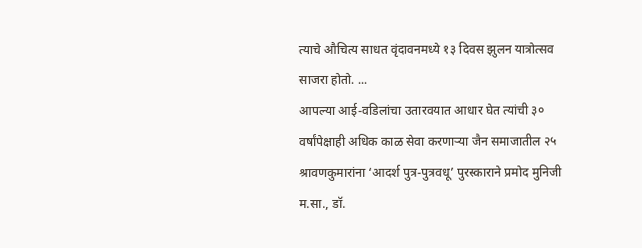त्याचे औचित्य साधत वृंदावनमध्ये १३ दिवस झुलन यात्रोत्सव साजरा होतो. ...
आपल्या आई-वडिलांचा उतारवयात आधार घेत त्यांची ३० वर्षांपेक्षाही अधिक काळ सेवा करणाऱ्या जैन समाजातील २५ श्रावणकुमारांना ‘आदर्श पुत्र-पुत्रवधू’ पुरस्काराने प्रमोद मुनिजी म.सा., डॉ.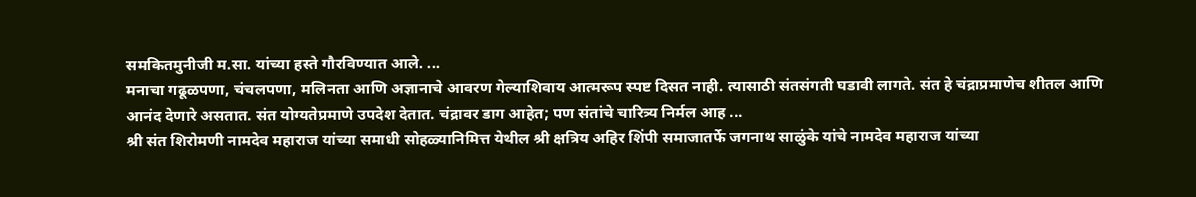समकितमुनीजी म.सा. यांच्या हस्ते गौरविण्यात आले. ...
मनाचा गढूळपणा, चंचलपणा, मलिनता आणि अज्ञानाचे आवरण गेल्याशिवाय आत्मरूप स्पष्ट दिसत नाही. त्यासाठी संतसंगती घडावी लागते. संत हे चंद्राप्रमाणेच शीतल आणि आनंद देणारे असतात. संत योग्यतेप्रमाणे उपदेश देतात. चंद्रावर डाग आहेत; पण संतांचे चारित्र्य निर्मल आह ...
श्री संत शिरोमणी नामदेव महाराज यांच्या समाधी सोहळ्यानिमित्त येथील श्री क्षत्रिय अहिर शिंपी समाजातर्फे जगनाथ साळुंके यांचे नामदेव महाराज यांच्या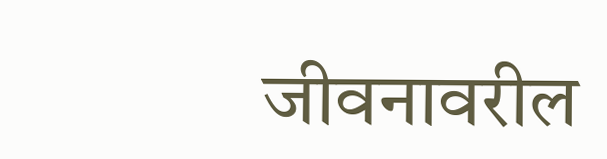जीवनावरील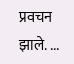प्रवचन झाले. ...